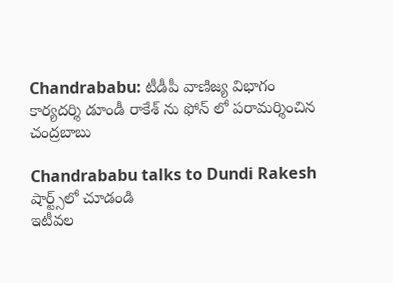Chandrababu: టీడీపీ వాణిజ్య విభాగం కార్యదర్శి డూండీ రాకేశ్ ను ఫోన్ లో పరామర్శించిన చంద్రబాబు

Chandrababu talks to Dundi Rakesh
షార్ట్స్‌లో చూడండి
ఇటీవల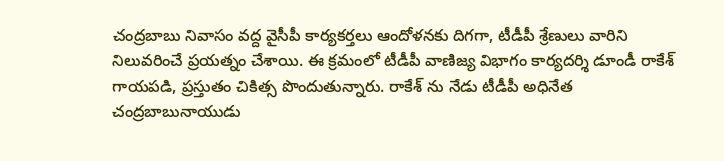చంద్రబాబు నివాసం వద్ద వైసీపీ కార్యకర్తలు ఆందోళనకు దిగగా, టీడీపీ శ్రేణులు వారిని నిలువరించే ప్రయత్నం చేశాయి. ఈ క్రమంలో టీడీపీ వాణిజ్య విభాగం కార్యదర్శి డూండీ రాకేశ్ గాయపడి, ప్రస్తుతం చికిత్స పొందుతున్నారు. రాకేశ్ ను నేడు టీడీపీ అధినేత చంద్రబాబునాయుడు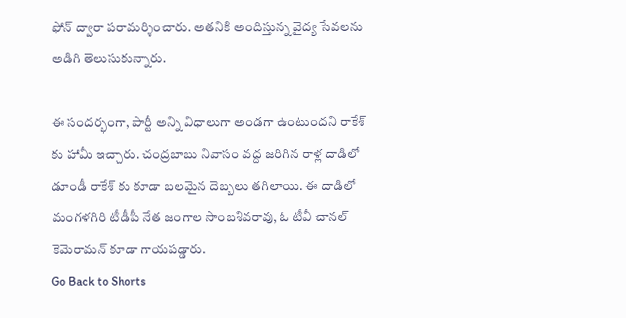ఫోన్ ద్వారా పరామర్శించారు. అతనికి అందిస్తున్న వైద్య సేవలను అడిగి తెలుసుకున్నారు.

ఈ సందర్భంగా, పార్టీ అన్ని విధాలుగా అండగా ఉంటుందని రాకేశ్ కు హామీ ఇచ్చారు. చంద్రబాబు నివాసం వద్ద జరిగిన రాళ్ల దాడిలో డూండీ రాకేశ్ కు కూడా బలమైన దెబ్బలు తగిలాయి. ఈ దాడిలో మంగళగిరి టీడీపీ నేత జంగాల సాంబశివరావు, ఓ టీవీ చానల్ కెమెరామన్ కూడా గాయపడ్డారు.
Go Back to Shorts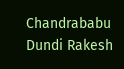Chandrababu
Dundi Rakesh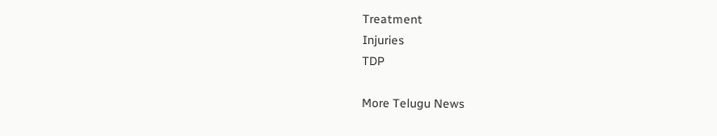Treatment
Injuries
TDP

More Telugu News